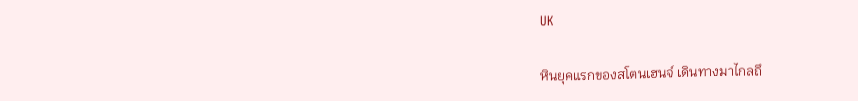UK

หินยุคแรกของสโตนเฮนจ์ เดินทางมาไกลถึ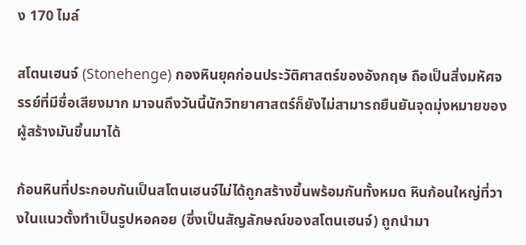ง 170 ไมล์

สโตนเฮนจ์ (Stonehenge) กองหินยุคก่อนประวัติศาสตร์ของอังกฤษ ถือเป็นสิ่งมหัศจรรย์ที่มีชื่อเสียงมาก มาจนถึงวันนี้นักวิทยาศาสตร์ก็ยังไม่สามารถยืนยันจุดมุ่งหมายของผู้สร้างมันขึ้นมาได้

ก้อนหินที่ประกอบกันเป็นสโตนเฮนจ์ไม่ได้ถูกสร้างขึ้นพร้อมกันทั้งหมด หินก้อนใหญ่ที่วางในแนวตั้งทำเป็นรูปหอคอย (ซึ่งเป็นสัญลักษณ์ของสโตนเฮนจ์) ถูกนำมา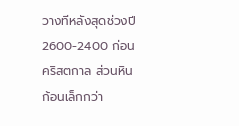วางทีหลังสุดช่วงปี 2600-2400 ก่อนคริสตกาล ส่วนหินก้อนเล็กกว่า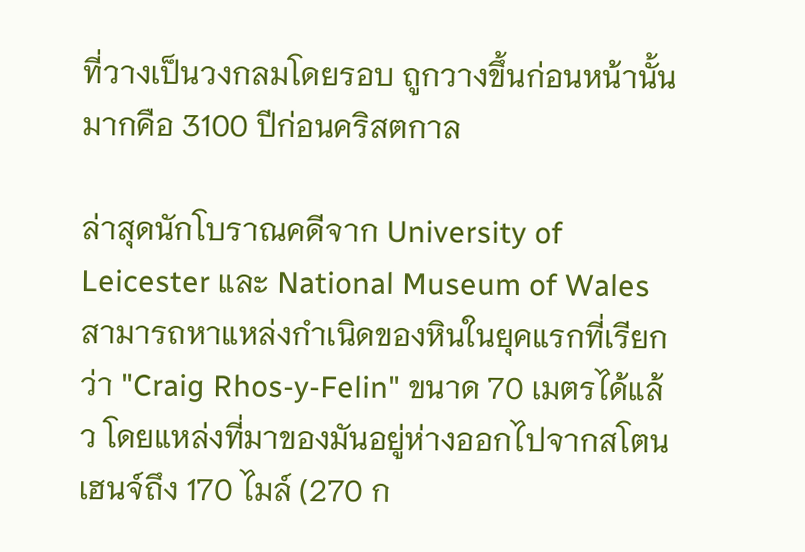ที่วางเป็นวงกลมโดยรอบ ถูกวางขึ้นก่อนหน้านั้นมากคือ 3100 ปีก่อนคริสตกาล

ล่าสุดนักโบราณคดีจาก University of Leicester และ National Museum of Wales สามารถหาแหล่งกำเนิดของหินในยุคแรกที่เรียกว่า "Craig Rhos-y-Felin" ขนาด 70 เมตรได้แล้ว โดยแหล่งที่มาของมันอยู่ห่างออกไปจากสโตนเฮนจ์ถึง 170 ไมล์ (270 ก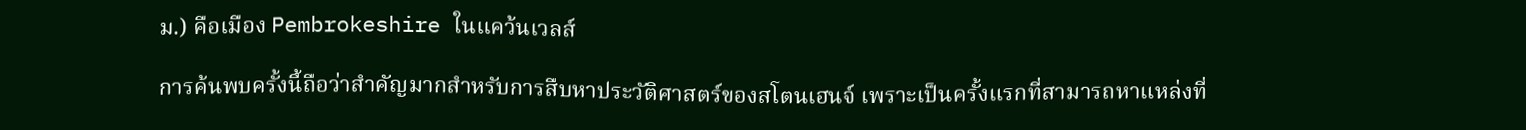ม.) คือเมือง Pembrokeshire ในแคว้นเวลส์

การค้นพบครั้งนี้ถือว่าสำคัญมากสำหรับการสืบหาประวัติศาสตร์ของสโตนเฮนจ์ เพราะเป็นครั้งแรกที่สามารถหาแหล่งที่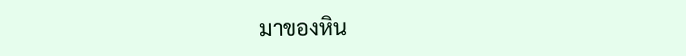มาของหิน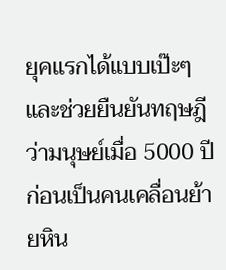ยุคแรกได้แบบเป๊ะๆ และช่วยยืนยันทฤษฎีว่ามนุษย์เมื่อ 5000 ปีก่อนเป็นคนเคลื่อนย้ายหิน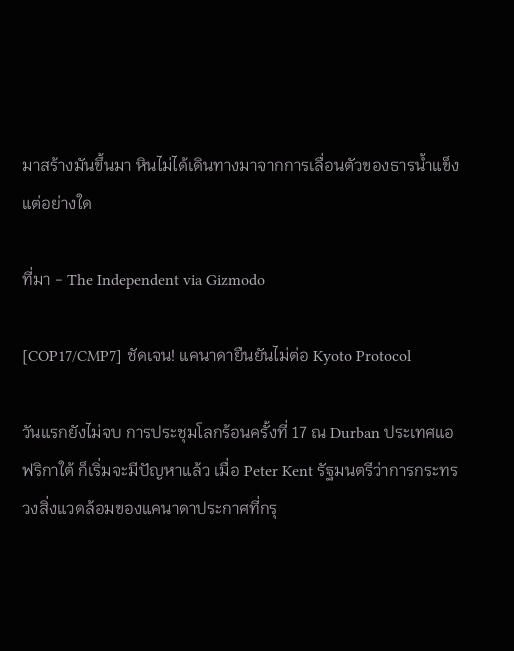มาสร้างมันขึ้นมา หินไม่ได้เดินทางมาจากการเลื่อนตัวของธารน้ำแข็งแต่อย่างใด

ที่มา - The Independent via Gizmodo

[COP17/CMP7] ชัดเจน! แคนาดายืนยันไม่ต่อ Kyoto Protocol

วันแรกยังไม่จบ การประชุมโลกร้อนครั้งที่ 17 ณ Durban ประเทศแอฟริกาใต้ ก็เริ่มจะมีปัญหาแล้ว เมื่อ Peter Kent รัฐมนตรีว่าการกระทรวงสิ่งแวดล้อมของแคนาดาประกาศที่กรุ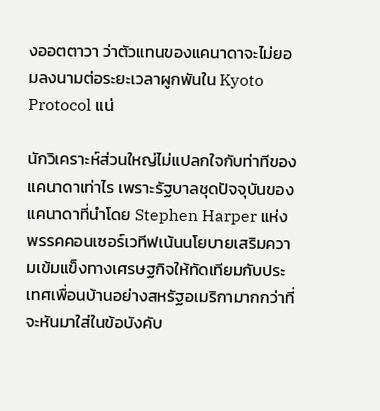งออตตาวา ว่าตัวแทนของแคนาดาจะไม่ยอมลงนามต่อระยะเวลาผูกพันใน Kyoto Protocol แน่

นักวิเคราะห์ส่วนใหญ่ไม่แปลกใจกับท่าทีของแคนาดาเท่าไร เพราะรัฐบาลชุดปัจจุบันของแคนาดาที่นำโดย Stephen Harper แห่งพรรคคอนเซอร์เวทีฟเน้นนโยบายเสริมความเข้มแข็งทางเศรษฐกิจให้ทัดเทียมกับประเทศเพื่อนบ้านอย่างสหรัฐอเมริกามากกว่าที่จะหันมาใส่ในข้อบังคับ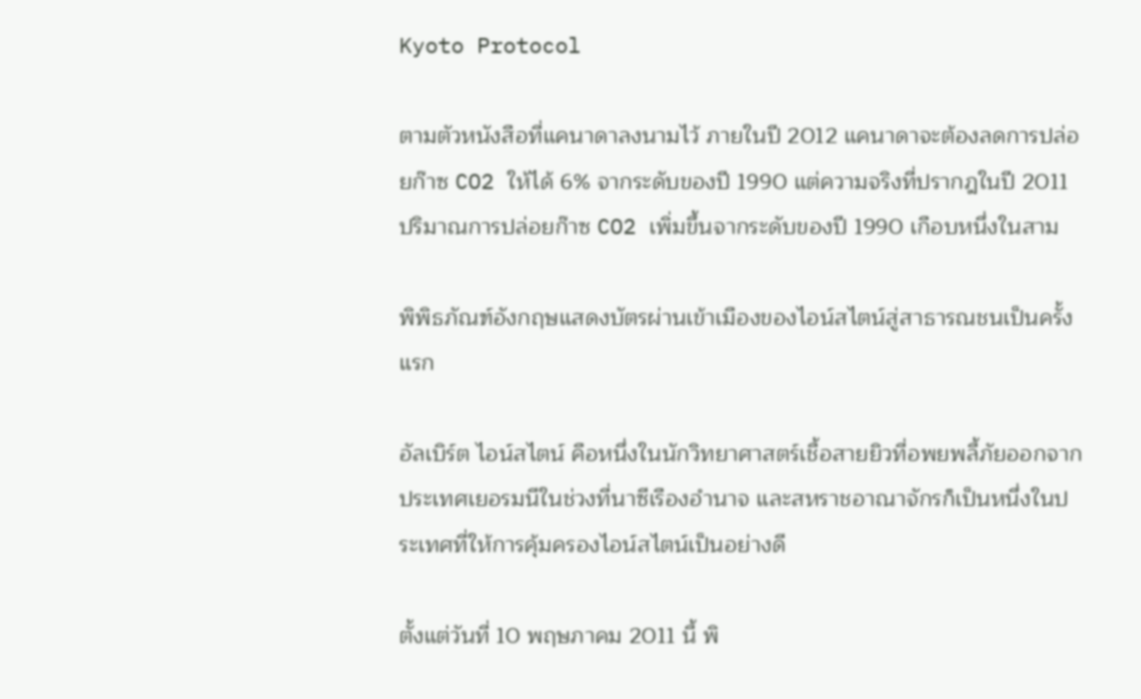Kyoto Protocol

ตามตัวหนังสือที่แคนาดาลงนามไว้ ภายในปี 2012 แคนาดาจะต้องลดการปล่อยก๊าซ CO2 ให้ได้ 6% จากระดับของปี 1990 แต่ความจริงที่ปรากฎในปี 2011 ปริมาณการปล่อยก๊าซ CO2 เพิ่มขึ้นจากระดับของปี 1990 เกือบหนึ่งในสาม

พิพิธภัณฑ์อังกฤษแสดงบัตรผ่านเข้าเมืองของไอน์สไตน์สู่สาธารณชนเป็นครั้งแรก

อัลเบิร์ต ไอน์สไตน์ คือหนึ่งในนักวิทยาศาสตร์เชื้อสายยิวที่อพยพลี้ภัยออกจากประเทศเยอรมนีในช่วงที่นาซีเรืองอำนาจ และสหราชอาณาจักรก็เป็นหนึ่งในประเทศที่ให้การคุ้มครองไอน์สไตน์เป็นอย่างดี

ตั้งแต่วันที่ 10 พฤษภาคม 2011 นี้ พิ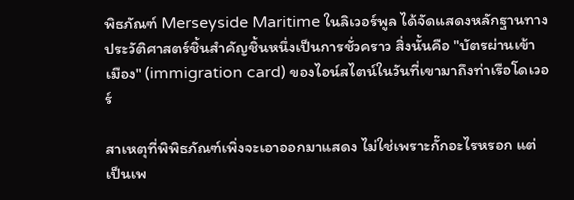พิธภัณฑ์ Merseyside Maritime ในลิเวอร์พูล ได้จัดแสดงหลักฐานทางประวัติศาสตร์ชิ้นสำคัญชิ้นหนึ่งเป็นการชั่วคราว สิ่งนั้นคือ "บัตรผ่านเข้าเมือง" (immigration card) ของไอน์สไตน์ในวันที่เขามาถึงท่าเรือโดเวอร์

สาเหตุที่พิพิธภัณฑ์เพิ่งจะเอาออกมาแสดง ไม่ใช่เพราะกั๊กอะไรหรอก แต่เป็นเพ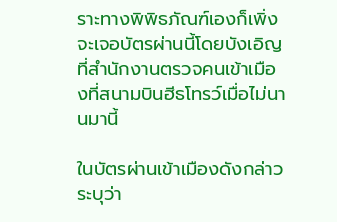ราะทางพิพิธภัณฑ์เองก็เพิ่งจะเจอบัตรผ่านนี้โดยบังเอิญที่สำนักงานตรวจคนเข้าเมืองที่สนามบินฮีธโทรว์เมื่อไม่นานมานี้

ในบัตรผ่านเข้าเมืองดังกล่าวระบุว่า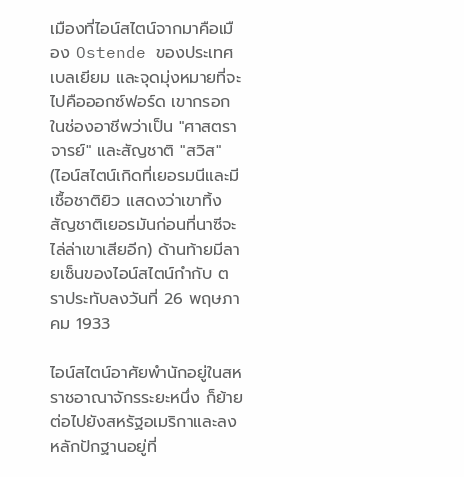เมืองที่ไอน์สไตน์จากมาคือเมือง Ostende ของประเทศเบลเยียม และจุดมุ่งหมายที่จะไปคือออกซ์ฟอร์ด เขากรอกในช่องอาชีพว่าเป็น "ศาสตราจารย์" และสัญชาติ "สวิส" (ไอน์สไตน์เกิดที่เยอรมนีและมีเชื้อชาติยิว แสดงว่าเขาทิ้งสัญชาติเยอรมันก่อนที่นาซีจะไล่ล่าเขาเสียอีก) ด้านท้ายมีลายเซ็นของไอน์สไตน์กำกับ ตราประทับลงวันที่ 26 พฤษภาคม 1933

ไอน์สไตน์อาศัยพำนักอยู่ในสหราชอาณาจักรระยะหนึ่ง ก็ย้ายต่อไปยังสหรัฐอเมริกาและลงหลักปักฐานอยู่ที่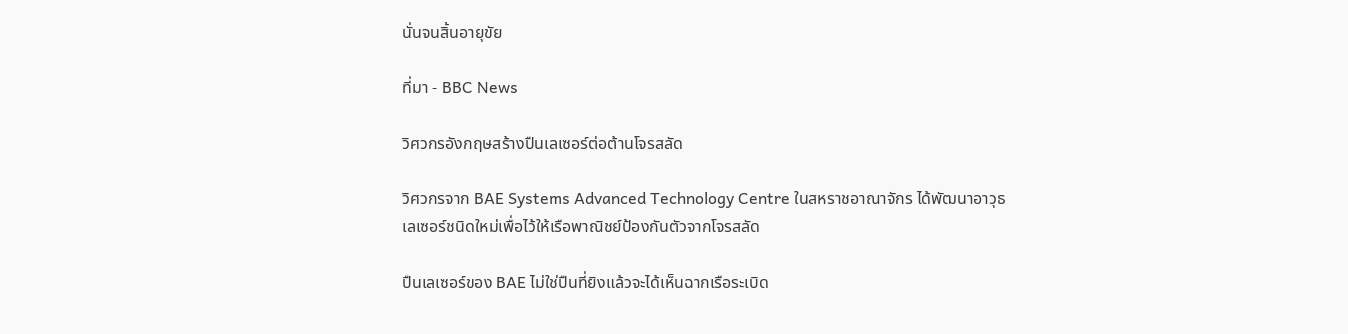นั่นจนสิ้นอายุขัย

ที่มา - BBC News

วิศวกรอังกฤษสร้างปืนเลเซอร์ต่อต้านโจรสลัด

วิศวกรจาก BAE Systems Advanced Technology Centre ในสหราชอาณาจักร ได้พัฒนาอาวุธเลเซอร์ชนิดใหม่เพื่อไว้ให้เรือพาณิชย์ป้องกันตัวจากโจรสลัด

ปืนเลเซอร์ของ BAE ไม่ใช่ปืนที่ยิงแล้วจะได้เห็นฉากเรือระเบิด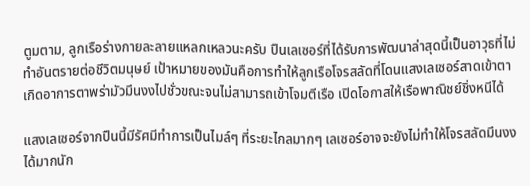ตูมตาม, ลูกเรือร่างกายละลายแหลกเหลวนะครับ ปืนเลเซอร์ที่ได้รับการพัฒนาล่าสุดนี้เป็นอาวุธที่ไม่ทำอันตรายต่อชีวิตมนุษย์ เป้าหมายของมันคือการทำให้ลูกเรือโจรสลัดที่โดนแสงเลเซอร์สาดเข้าตาเกิดอาการตาพร่ามัวมึนงงไปชั่วขณะจนไม่สามารถเข้าโจมตีเรือ เปิดโอกาสให้เรือพาณิชย์ชิ่งหนีได้

แสงเลเซอร์จากปืนนี้มีรัศมีทำการเป็นไมล์ๆ ที่ระยะไกลมากๆ เลเซอร์อาจจะยังไม่ทำให้โจรสลัดมึนงงได้มากนัก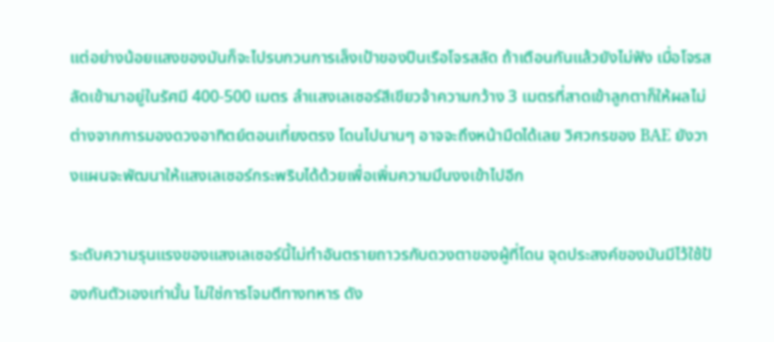แต่อย่างน้อยแสงของมันก็จะไปรบกวนการเล็งเป้าของปืนเรือโจรสลัด ถ้าเตือนกันแล้วยังไม่ฟัง เมื่อโจรสลัดเข้ามาอยู่ในรัศมี 400-500 เมตร ลำแสงเลเซอร์สีเขียวจ้าความกว้าง 3 เมตรที่สาดเข้าลูกตาก็ให้ผลไม่ต่างจากการมองดวงอาทิตย์ตอนเที่ยงตรง โดนไปนานๆ อาจจะถึงหน้ามืดได้เลย วิศวกรของ BAE ยังวางแผนจะพัฒนาให้แสงเลเซอร์กระพริบได้ด้วยเพื่อเพิ่มความมึนงงเข้าไปอีก

ระดับความรุนแรงของแสงเลเซอร์นี้ไม่ทำอันตรายถาวรกับดวงตาของผู้ที่โดน จุดประสงค์ของมันมีไว้ใช้ป้องกันตัวเองเท่านั้น ไม่ใช่การโจมตีทางทหาร ดัง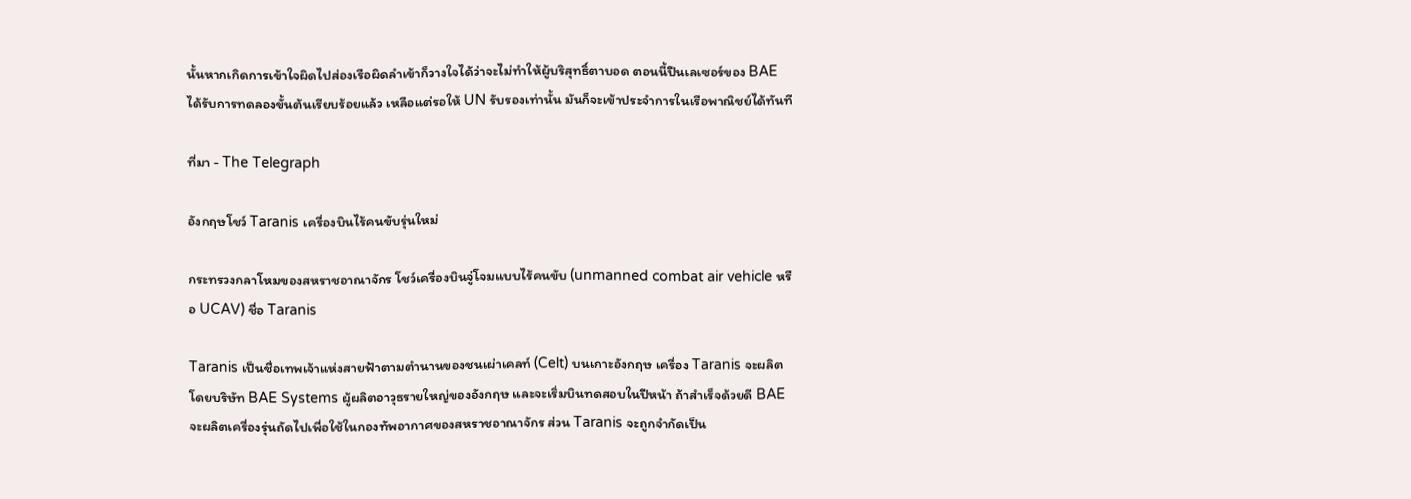นั้นหากเกิดการเข้าใจผิดไปส่องเรือผิดลำเข้าก็วางใจได้ว่าจะไม่ทำให้ผู้บริสุทธิ์ตาบอด ตอนนี้ปืนเลเซอร์ของ BAE ได้รับการทดลองขั้นต้นเรียบร้อยแล้ว เหลือแต่รอให้ UN รับรองเท่านั้น มันก็จะเข้าประจำการในเรือพาณิชย์ได้ทันที

ที่มา - The Telegraph

อังกฤษโชว์ Taranis เครื่องบินไร้คนขับรุ่นใหม่

กระทรวงกลาโหมของสหราชอาณาจักร โชว์เครื่องบินจู่โจมแบบไร้คนขับ (unmanned combat air vehicle หรือ UCAV) ชื่อ Taranis

Taranis เป็นชื่อเทพเจ้าแห่งสายฟ้าตามตำนานของชนเผ่าเคลท์ (Celt) บนเกาะอังกฤษ เครื่อง Taranis จะผลิตโดยบริษัท BAE Systems ผู้ผลิตอาวุธรายใหญ่ของอังกฤษ และจะเริ่มบินทดสอบในปีหน้า ถ้าสำเร็จด้วยดี BAE จะผลิตเครื่องรุ่นถัดไปเพื่อใช้ในกองทัพอากาศของสหราชอาณาจักร ส่วน Taranis จะถูกจำกัดเป็น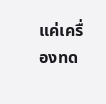แค่เครื่องทด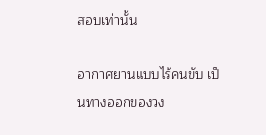สอบเท่านั้น

อากาศยานแบบไร้คนขับ เป็นทางออกของวง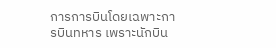การการบินโดยเฉพาะการบินทหาร เพราะนักบิน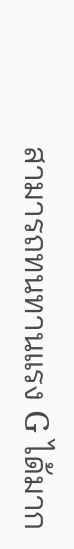สามารถทนทานแรง G ได้มาก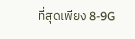ที่สุดเพียง 8-9G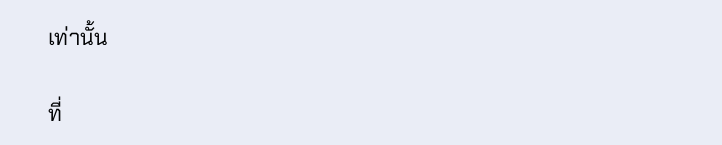เท่านั้น

ที่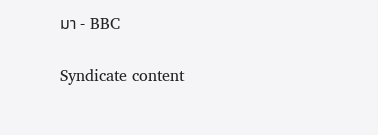มา - BBC

Syndicate content